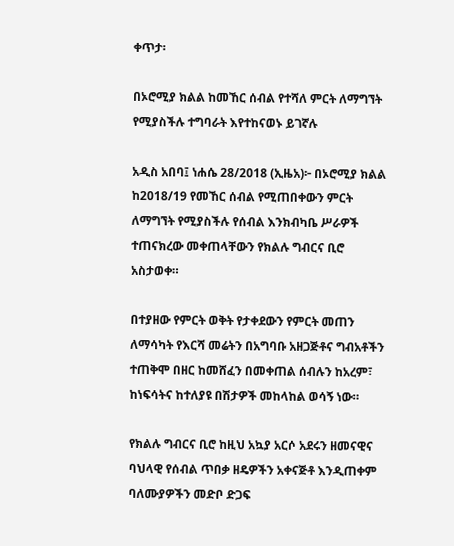ቀጥታ፡

በኦሮሚያ ክልል ከመኸር ሰብል የተሻለ ምርት ለማግኘት የሚያስችሉ ተግባራት እየተከናወኑ ይገኛሉ

አዲስ አበባ፤ ነሐሴ 28/2018 (ኢዜአ)፦ በኦሮሚያ ክልል ከ2018/19 የመኸር ሰብል የሚጠበቀውን ምርት ለማግኘት የሚያስችሉ የሰብል እንክብካቤ ሥራዎች ተጠናክረው መቀጠላቸውን የክልሉ ግብርና ቢሮ አስታወቀ።

በተያዘው የምርት ወቅት የታቀደውን የምርት መጠን ለማሳካት የእርሻ መሬትን በአግባቡ አዘጋጅቶና ግብአቶችን ተጠቅሞ በዘር ከመሸፈን በመቀጠል ሰብሉን ከአረም፣ ከነፍሳትና ከተለያዩ በሽታዎች መከላከል ወሳኝ ነው።

የክልሉ ግብርና ቢሮ ከዚህ አኳያ አርሶ አደሩን ዘመናዊና ባህላዊ የሰብል ጥበቃ ዘዴዎችን አቀናጅቶ እንዲጠቀም ባለሙያዎችን መድቦ ድጋፍ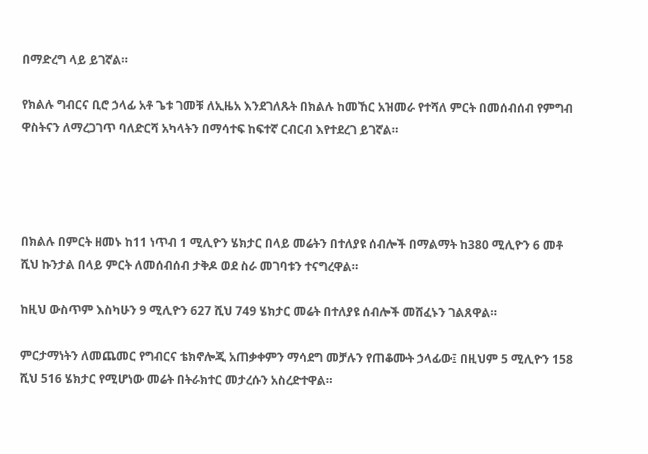በማድረግ ላይ ይገኛል።

የክልሉ ግብርና ቢሮ ኃላፊ አቶ ጌቱ ገመቹ ለኢዜአ እንደገለጹት በክልሉ ከመኸር አዝመራ የተሻለ ምርት በመሰብሰብ የምግብ ዋስትናን ለማረጋገጥ ባለድርሻ አካላትን በማሳተፍ ከፍተኛ ርብርብ እየተደረገ ይገኛል።




በክልሉ በምርት ዘመኑ ከ11 ነጥብ 1 ሚሊዮን ሄክታር በላይ መሬትን በተለያዩ ሰብሎች በማልማት ከ380 ሚሊዮን 6 መቶ ሺህ ኩንታል በላይ ምርት ለመሰብሰብ ታቅዶ ወደ ስራ መገባቱን ተናግረዋል።

ከዚህ ውስጥም እስካሁን 9 ሚሊዮን 627 ሺህ 749 ሄክታር መሬት በተለያዩ ሰብሎች መሸፈኑን ገልጸዋል።

ምርታማነትን ለመጨመር የግብርና ቴክኖሎጂ አጠቃቀምን ማሳደግ መቻሉን የጠቆሙት ኃላፊው፤ በዚህም 5 ሚሊዮን 158 ሺህ 516 ሄክታር የሚሆነው መሬት በትራክተር መታረሱን አስረድተዋል።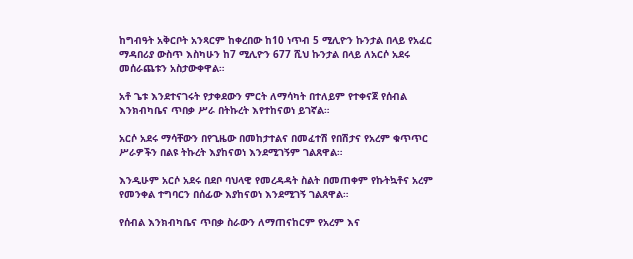ከግብዓት አቅርቦት አንጻርም ከቀረበው ከ10 ነጥብ 5 ሚሊዮን ኩንታል በላይ የአፈር ማዳበሪያ ውስጥ እስካሁን ከ7 ሚሊዮን 677 ሺህ ኩንታል በላይ ለአርሶ አደሩ መሰራጨቱን አስታውቀዋል።

አቶ ጌቱ እንደተናገሩት የታቀደውን ምርት ለማሳካት በተለይም የተቀናጀ የሰብል እንክብካቤና ጥበቃ ሥራ በትኩረት እየተከናወነ ይገኛል።

አርሶ አደሩ ማሳቸውን በየጊዜው በመከታተልና በመፈተሽ የበሽታና የአረም ቁጥጥር ሥራዎችን በልዩ ትኩረት እያከናወነ እንደሚገኝም ገልጸዋል።

እንዲሁም አርሶ አደሩ በደቦ ባህላዊ የመረዳዳት ስልት በመጠቀም የኩትኳቶና አረም የመንቀል ተግባርን በሰፊው እያከናወነ እንደሚገኝ ገልጸዋል።

የሰብል እንክብካቤና ጥበቃ ስራውን ለማጠናከርም የአረም እና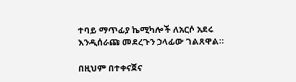ተባይ ማጥፊያ ኬሚካሎች ለአርሶ አደሩ እንዲሰራጩ መደረጉን ኃላፊው ገልጸዋል።

በዚህም በተቀናጀና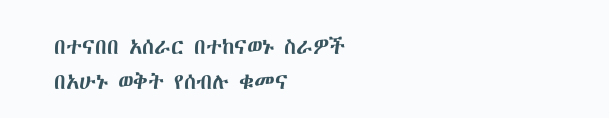በተናበበ አሰራር በተከናወኑ ስራዎች በአሁኑ ወቅት የሰብሉ ቁመና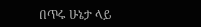በጥሩ ሁኔታ ላይ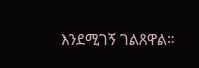እንደሚገኝ ገልጸዋል።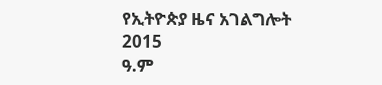የኢትዮጵያ ዜና አገልግሎት
2015
ዓ.ም